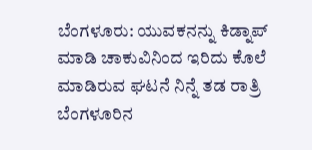ಬೆಂಗಳೂರು: ಯುವಕನನ್ನು ಕಿಡ್ನಾಪ್ ಮಾಡಿ ಚಾಕುವಿನಿಂದ ಇರಿದು ಕೊಲೆ ಮಾಡಿರುವ ಘಟನೆ ನಿನ್ನೆ ತಡ ರಾತ್ರಿ ಬೆಂಗಳೂರಿನ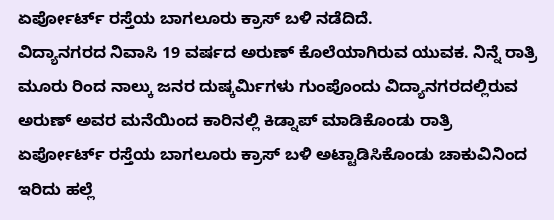ಏರ್ಪೋರ್ಟ್ ರಸ್ತೆಯ ಬಾಗಲೂರು ಕ್ರಾಸ್ ಬಳಿ ನಡೆದಿದೆ.
ವಿದ್ಯಾನಗರದ ನಿವಾಸಿ 19 ವರ್ಷದ ಅರುಣ್ ಕೊಲೆಯಾಗಿರುವ ಯುವಕ. ನಿನ್ನೆ ರಾತ್ರಿ ಮೂರು ರಿಂದ ನಾಲ್ಕು ಜನರ ದುಷ್ಕರ್ಮಿಗಳು ಗುಂಪೊಂದು ವಿದ್ಯಾನಗರದಲ್ಲಿರುವ ಅರುಣ್ ಅವರ ಮನೆಯಿಂದ ಕಾರಿನಲ್ಲಿ ಕಿಡ್ನಾಪ್ ಮಾಡಿಕೊಂಡು ರಾತ್ರಿ ಏರ್ಪೋರ್ಟ್ ರಸ್ತೆಯ ಬಾಗಲೂರು ಕ್ರಾಸ್ ಬಳಿ ಅಟ್ಟಾಡಿಸಿಕೊಂಡು ಚಾಕುವಿನಿಂದ ಇರಿದು ಹಲ್ಲೆ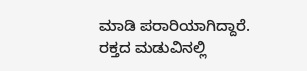ಮಾಡಿ ಪರಾರಿಯಾಗಿದ್ದಾರೆ.
ರಕ್ತದ ಮಡುವಿನಲ್ಲಿ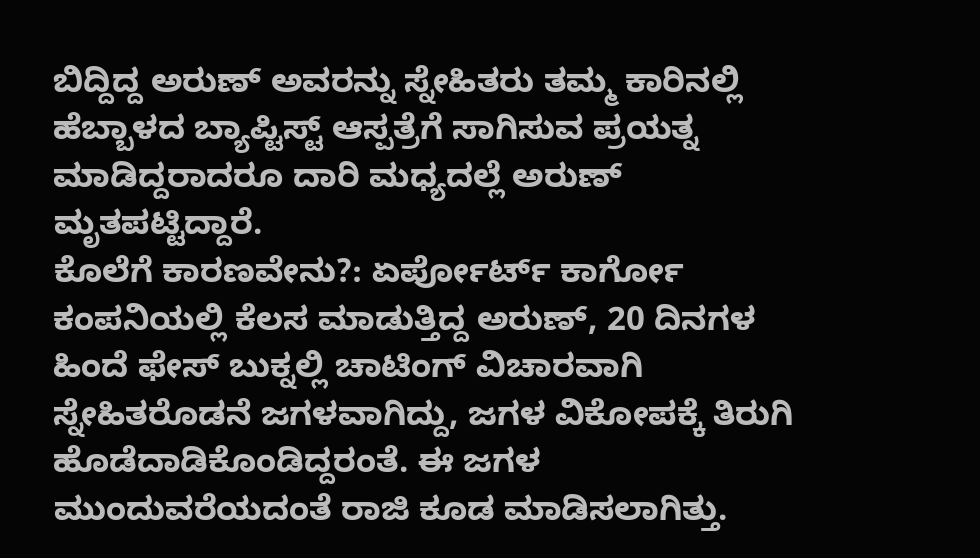ಬಿದ್ದಿದ್ದ ಅರುಣ್ ಅವರನ್ನು ಸ್ನೇಹಿತರು ತಮ್ಮ ಕಾರಿನಲ್ಲಿ ಹೆಬ್ಬಾಳದ ಬ್ಯಾಪ್ಟಿಸ್ಟ್ ಆಸ್ಪತ್ರೆಗೆ ಸಾಗಿಸುವ ಪ್ರಯತ್ನ ಮಾಡಿದ್ದರಾದರೂ ದಾರಿ ಮಧ್ಯದಲ್ಲೆ ಅರುಣ್ ಮೃತಪಟ್ಟಿದ್ದಾರೆ.
ಕೊಲೆಗೆ ಕಾರಣವೇನು?: ಏರ್ಪೋರ್ಟ್ ಕಾರ್ಗೋ ಕಂಪನಿಯಲ್ಲಿ ಕೆಲಸ ಮಾಡುತ್ತಿದ್ದ ಅರುಣ್, 20 ದಿನಗಳ ಹಿಂದೆ ಫೇಸ್ ಬುಕ್ನಲ್ಲಿ ಚಾಟಿಂಗ್ ವಿಚಾರವಾಗಿ ಸ್ನೇಹಿತರೊಡನೆ ಜಗಳವಾಗಿದ್ದು, ಜಗಳ ವಿಕೋಪಕ್ಕೆ ತಿರುಗಿ ಹೊಡೆದಾಡಿಕೊಂಡಿದ್ದರಂತೆ. ಈ ಜಗಳ ಮುಂದುವರೆಯದಂತೆ ರಾಜಿ ಕೂಡ ಮಾಡಿಸಲಾಗಿತ್ತು.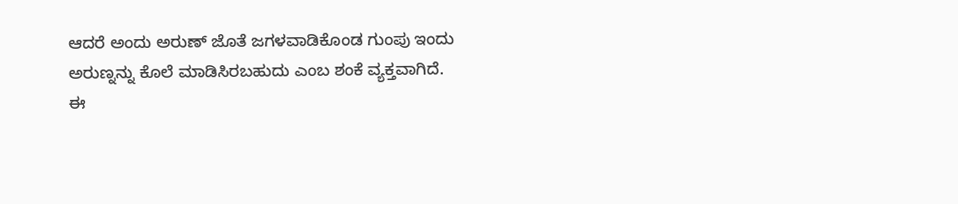ಆದರೆ ಅಂದು ಅರುಣ್ ಜೊತೆ ಜಗಳವಾಡಿಕೊಂಡ ಗುಂಪು ಇಂದು ಅರುಣ್ನನ್ನು ಕೊಲೆ ಮಾಡಿಸಿರಬಹುದು ಎಂಬ ಶಂಕೆ ವ್ಯಕ್ತವಾಗಿದೆ.
ಈ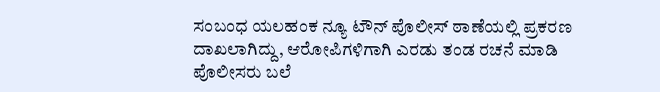ಸಂಬಂಧ ಯಲಹಂಕ ನ್ಯೂ ಟೌನ್ ಪೊಲೀಸ್ ಠಾಣೆಯಲ್ಲಿ ಪ್ರಕರಣ ದಾಖಲಾಗಿದ್ದು, ಆರೋಪಿಗಳಿಗಾಗಿ ಎರಡು ತಂಡ ರಚನೆ ಮಾಡಿ ಪೊಲೀಸರು ಬಲೆ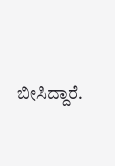ಬೀಸಿದ್ದಾರೆ.